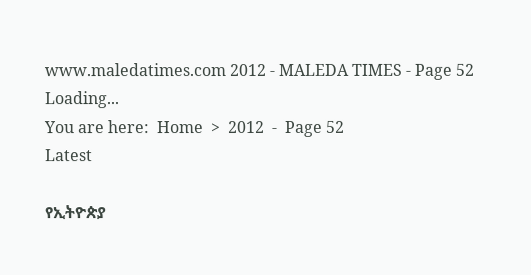www.maledatimes.com 2012 - MALEDA TIMES - Page 52
Loading...
You are here:  Home  >  2012  -  Page 52
Latest

የኢትዮጵያ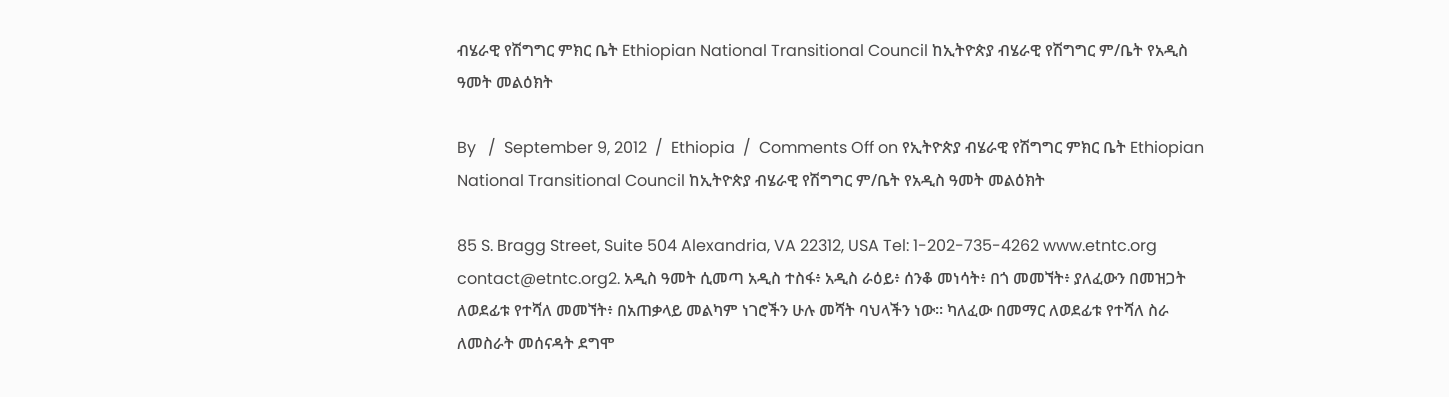ብሄራዊ የሽግግር ምክር ቤት Ethiopian National Transitional Council ከኢትዮጵያ ብሄራዊ የሽግግር ም/ቤት የአዲስ ዓመት መልዕክት

By   /  September 9, 2012  /  Ethiopia  /  Comments Off on የኢትዮጵያ ብሄራዊ የሽግግር ምክር ቤት Ethiopian National Transitional Council ከኢትዮጵያ ብሄራዊ የሽግግር ም/ቤት የአዲስ ዓመት መልዕክት

85 S. Bragg Street, Suite 504 Alexandria, VA 22312, USA Tel: 1-202-735-4262 www.etntc.org contact@etntc.org2. አዲስ ዓመት ሲመጣ አዲስ ተስፋ፥ አዲስ ራዕይ፥ ሰንቆ መነሳት፥ በጎ መመኘት፥ ያለፈውን በመዝጋት ለወደፊቱ የተሻለ መመኘት፥ በአጠቃላይ መልካም ነገሮችን ሁሉ መሻት ባህላችን ነው። ካለፈው በመማር ለወደፊቱ የተሻለ ስራ ለመስራት መሰናዳት ደግሞ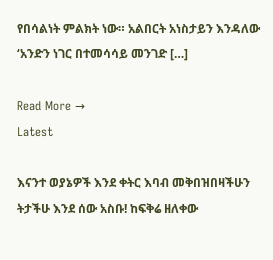የበሳልነት ምልክት ነው። አልበርት አነስታይን እንዳለው ‘አንድን ነገር በተመሳሳይ መንገድ […]

Read More →
Latest

እናንተ ወያኔዎች እንደ ቀትር እባብ መቅበዝበዛችሁን ትታችሁ እንደ ሰው አስቡ! ከፍቅሬ ዘለቀው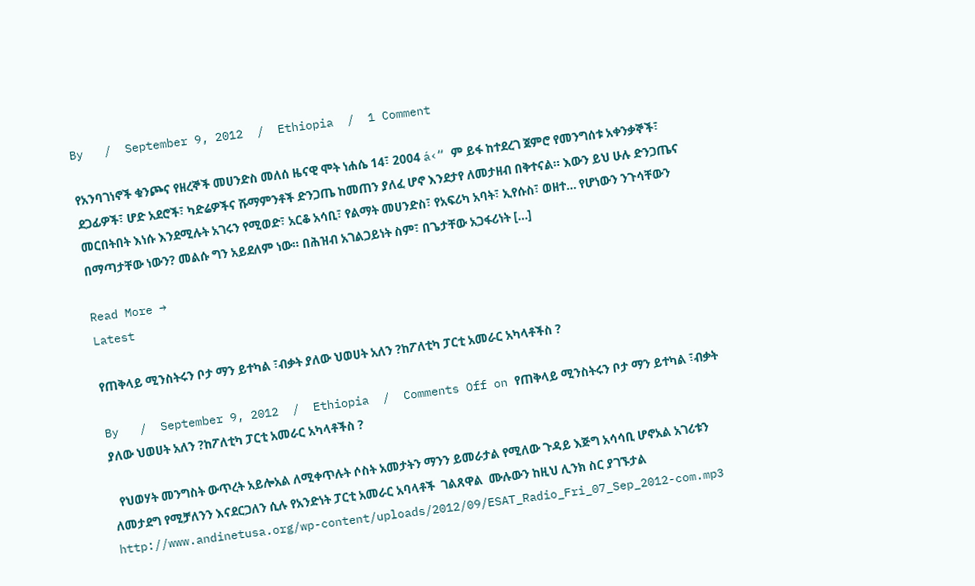By   /  September 9, 2012  /  Ethiopia  /  1 Comment

የአንባገነኖች ቁንጮና የዘረኞች መሀንድስ መለሰ ዜናዊ ሞት ነሐሴ 14፣ 2004 á‹“ ም ይፋ ከተደረገ ጀምሮ የመንግሰቱ አቀንቃኞች፣ ደጋፊዎች፣ ሆድ አደሮች፣ ካድሬዎችና ሹማምንቶች ድንጋጤ ከመጠን ያለፈ ሆኖ እንደታየ ለመታዘብ በቅተናል። እውን ይህ ሁሉ ድንጋጤና መርበትበት እነሱ እንደሚሉት አገሩን የሚወድ፣ አርቆ አሳቢ፣ የልማት መሀንድስ፣ የአፍሪካ አባት፣ ኢየሱስ፣ ወዘተ… የሆነውን ንጉሳቸውን በማጣታቸው ነውን? መልሱ ግን አይደለም ነው። በሕዝብ አገልጋይነት ስም፣ በጌታቸው አጋፋሪነት […]

Read More →
Latest

የጠቅላይ ሚንስትሩን ቦታ ማን ይተካል ፣ብቃት ያለው ህወሀት አለን ?ከፖለቲካ ፓርቲ አመራር አካላቶችስ ?

By   /  September 9, 2012  /  Ethiopia  /  Comments Off on የጠቅላይ ሚንስትሩን ቦታ ማን ይተካል ፣ብቃት ያለው ህወሀት አለን ?ከፖለቲካ ፓርቲ አመራር አካላቶችስ ?

  የህወሃት መንግስት ውጥረት አይሎአል ለሚቀጥሉት ሶስት አመታትን ማንን ይመራታል የሚለው ጉዳይ እጅግ አሳሳቢ ሆኖአል አገሪቱን ለመታደግ የሚቻለንን እናደርጋለን ሲሉ የአንድነት ፓርቲ አመራር አባላቶች  ገልጸዋል  ሙሉውን ከዚህ ሊንክ ስር ያገኙታል http://www.andinetusa.org/wp-content/uploads/2012/09/ESAT_Radio_Fri_07_Sep_2012-com.mp3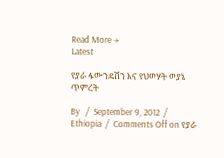Read More →
Latest

የያራ ፋውንዴሽን እና የህወሃት ወያኔ ጥምረት

By   /  September 9, 2012  /  Ethiopia  /  Comments Off on የያራ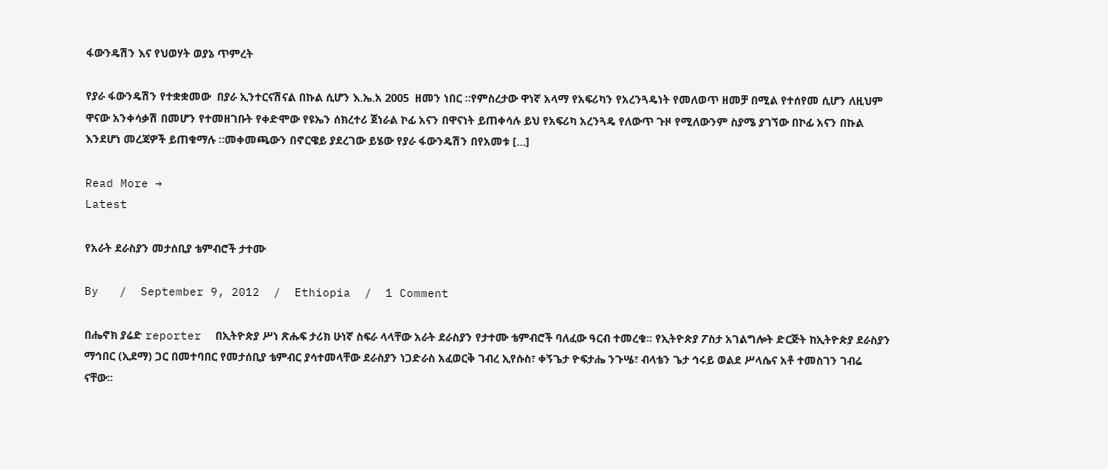ፋውንዴሽን እና የህወሃት ወያኔ ጥምረት

የያራ ፋውንዴሽን የተቋቋመው  በያራ ኢንተርናሽናል በኩል ሲሆን እ.ኤ.አ 2005  ዘመን ነበር ።የምስረታው ዋነኛ አላማ የአፍሪካን የአረንጓዴነት የመለወጥ ዘመቻ በሚል የተሰየመ ሲሆን ለዚህም ዋናው አንቀሳቃሽ በመሆን የተመዘገቡት የቀድሞው የዩኤን ሰክረተሪ ጀነራል ኮፊ አናን በዋናነት ይጠቀሳሉ ይህ የአፍሪካ አረንጓዴ የለውጥ ጉዞ የሚለውንም ስያሜ ያገኘው በኮፊ አናን በኩል እንደሆነ መረጃዎች ይጠቁማሉ ።መቀመጫውን በኖርዌይ ያደረገው ይሄው የያራ ፋውንዴሽን በየአመቱ […]

Read More →
Latest

የአራት ደራስያን መታሰቢያ ቴምብሮች ታተሙ

By   /  September 9, 2012  /  Ethiopia  /  1 Comment

በሔኖክ ያሬድ reporter  በኢትዮጵያ ሥነ ጽሑፍ ታሪክ ሁነኛ ስፍራ ላላቸው አራት ደራስያን የታተሙ ቴምብሮች ባለፈው ዓርብ ተመረቁ፡፡ የኢትዮጵያ ፖስታ አገልግሎት ድርጅት ከኢትዮጵያ ደራስያን ማኅበር (ኢደማ) ጋር በመተባበር የመታሰቢያ ቴምብር ያሳተመላቸው ደራስያን ነጋድራስ አፈወርቅ ገብረ ኢየሱስ፣ ቀኝጌታ ዮፍታሔ ንጉሤ፣ ብላቴን ጌታ ኅሩይ ወልደ ሥላሴና አቶ ተመስገን ገብሬ ናቸው፡፡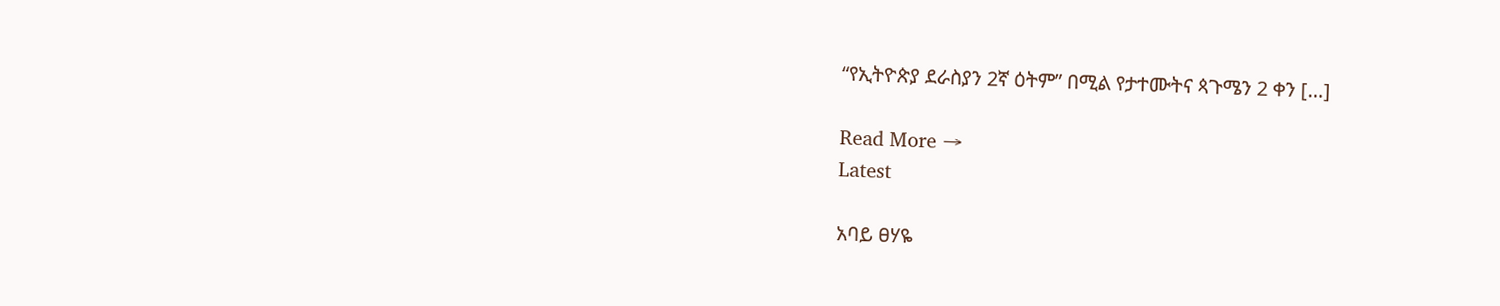“የኢትዮጵያ ደራስያን 2ኛ ዕትም” በሚል የታተሙትና ጳጉሜን 2 ቀን […]

Read More →
Latest

አባይ ፀሃዬ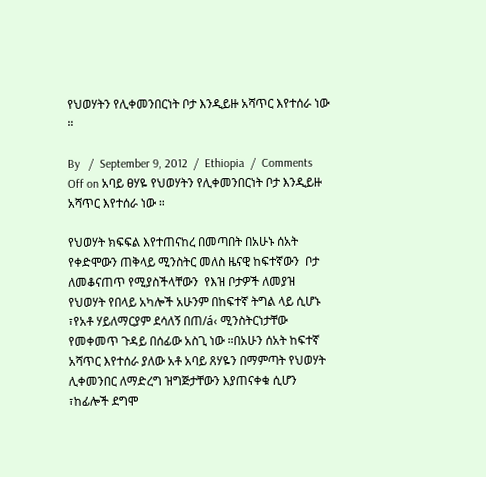የህወሃትን የሊቀመንበርነት ቦታ እንዲይዙ አሻጥር እየተሰራ ነው ።

By   /  September 9, 2012  /  Ethiopia  /  Comments Off on አባይ ፀሃዬ የህወሃትን የሊቀመንበርነት ቦታ እንዲይዙ አሻጥር እየተሰራ ነው ።

የህወሃት ክፍፍል እየተጠናከረ በመጣበት በአሁኑ ሰአት የቀድሞውን ጠቅላይ ሚንስትር መለስ ዜናዊ ከፍተኛውን  ቦታ ለመቆናጠጥ የሚያስችላቸውን  የእዝ ቦታዎች ለመያዝ የህወሃት የበላይ አካሎች አሁንም በከፍተኛ ትግል ላይ ሲሆኑ ፣የአቶ ሃይለማርያም ደሳለኝ በጠ/á‹ ሚንስትርነታቸው የመቀመጥ ጉዳይ በሰፊው አስጊ ነው ።በአሁን ሰአት ከፍተኛ አሻጥር እየተሰራ ያለው አቶ አባይ ጸሃዬን በማምጣት የህወሃት ሊቀመንበር ለማድረግ ዝግጅታቸውን እያጠናቀቁ ሲሆን ፣ከፊሎች ደግሞ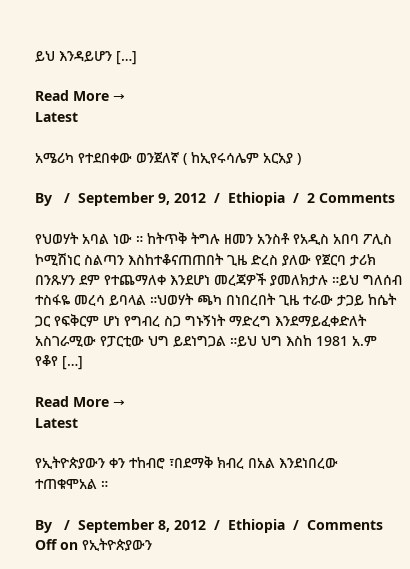ይህ እንዳይሆን […]

Read More →
Latest

አሜሪካ የተደበቀው ወንጀለኛ ( ከኢየሩሳሌም አርአያ )

By   /  September 9, 2012  /  Ethiopia  /  2 Comments

የህወሃት አባል ነው ። ከትጥቅ ትግሉ ዘመን አንስቶ የአዲስ አበባ ፖሊስ ኮሚሽነር ስልጣን እስከተቆናጠጠበት ጊዜ ድረስ ያለው የጀርባ ታሪክ በንጹሃን ደም የተጨማለቀ እንደሆነ መረጃዎች ያመለክታሉ ።ይህ ግለሰብ ተስፋዬ መረሳ ይባላል ።ህወሃት ጫካ በነበረበት ጊዜ ተራው ታጋይ ከሴት ጋር የፍቅርም ሆነ የግብረ ስጋ ግኑኝነት ማድረግ እንደማይፈቀድለት አስገራሚው የፓርቲው ህግ ይደነግጋል ።ይህ ህግ እስከ 1981 አ.ም የቆየ […]

Read More →
Latest

የኢትዮጵያውን ቀን ተከብሮ ፣በደማቅ ክብረ በአል እንደነበረው ተጠቁሞአል ።

By   /  September 8, 2012  /  Ethiopia  /  Comments Off on የኢትዮጵያውን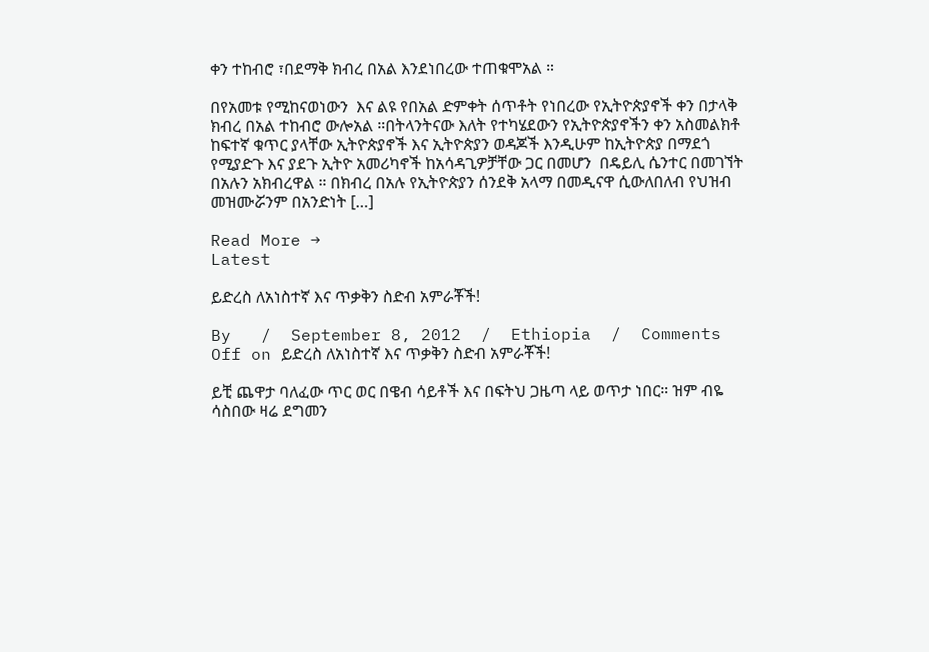ቀን ተከብሮ ፣በደማቅ ክብረ በአል እንደነበረው ተጠቁሞአል ።

በየአመቱ የሚከናወነውን  እና ልዩ የበአል ድምቀት ሰጥቶት የነበረው የኢትዮጵያኖች ቀን በታላቅ ክብረ በአል ተከብሮ ውሎአል ።በትላንትናው እለት የተካሄደውን የኢትዮጵያኖችን ቀን አስመልክቶ ከፍተኛ ቁጥር ያላቸው ኢትዮጵያኖች እና ኢትዮጵያን ወዳጆች እንዲሁም ከኢትዮጵያ በማደጎ የሚያድጉ እና ያደጉ ኢትዮ አመሪካኖች ከአሳዳጊዎቻቸው ጋር በመሆን  በዴይሊ ሴንተር በመገኘት በአሉን አክብረዋል ። በክብረ በአሉ የኢትዮጵያን ሰንደቅ አላማ በመዲናዋ ሲውለበለብ የህዝብ መዝሙሯንም በአንድነት […]

Read More →
Latest

ይድረስ ለአነስተኛ እና ጥቃቅን ስድብ አምራቾች!

By   /  September 8, 2012  /  Ethiopia  /  Comments Off on ይድረስ ለአነስተኛ እና ጥቃቅን ስድብ አምራቾች!

ይቺ ጨዋታ ባለፈው ጥር ወር በዌብ ሳይቶች እና በፍትህ ጋዜጣ ላይ ወጥታ ነበር። ዝም ብዬ ሳስበው ዛሬ ደግመን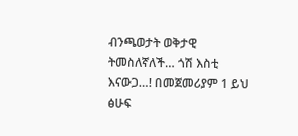ብንጫወታት ወቅታዊ ትመስለኛለች… ጎሽ እስቲ እናውጋ…! በመጀመሪያም 1 ይህ ፅሁፍ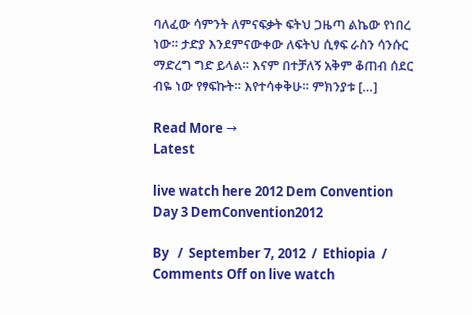ባለፈው ሳምንት ለምናፍቃት ፍትህ ጋዜጣ ልኬው የነበረ ነው። ታድያ እንደምናውቀው ለፍትህ ሲፃፍ ራስን ሳንሱር ማድረግ ግድ ይላል። እናም በተቻለኝ አቅም ቆጠብ ሰደር ብዬ ነው የፃፍኩት። እየተሳቀቅሁ። ምክንያቱ […]

Read More →
Latest

live watch here 2012 Dem Convention Day 3 DemConvention2012

By   /  September 7, 2012  /  Ethiopia  /  Comments Off on live watch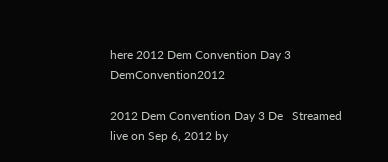here 2012 Dem Convention Day 3 DemConvention2012

2012 Dem Convention Day 3 De   Streamed live on Sep 6, 2012 by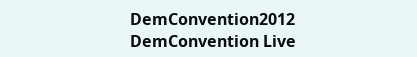DemConvention2012 DemConvention Live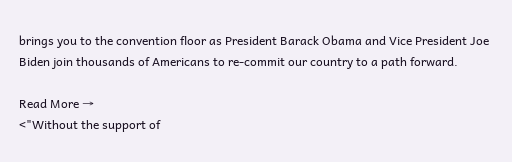brings you to the convention floor as President Barack Obama and Vice President Joe Biden join thousands of Americans to re-commit our country to a path forward.

Read More →
<"Without the support of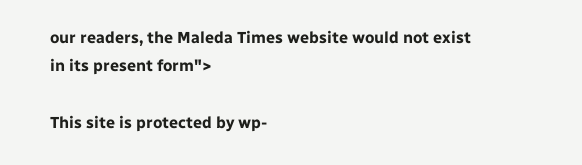our readers, the Maleda Times website would not exist in its present form">

This site is protected by wp-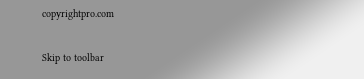copyrightpro.com

Skip to toolbar